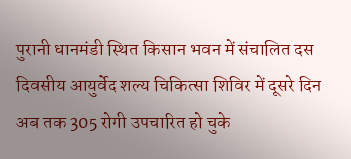पुरानी धानमंडी स्थित किसान भवन में संचालित दस दिवसीय आयुर्वेद शल्य चिकित्सा शिविर में दूसरे दिन अब तक 305 रोगी उपचारित हो चुके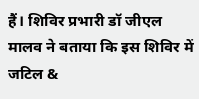हैं। शिविर प्रभारी डॉ जीएल मालव ने बताया कि इस शिविर में जटिल &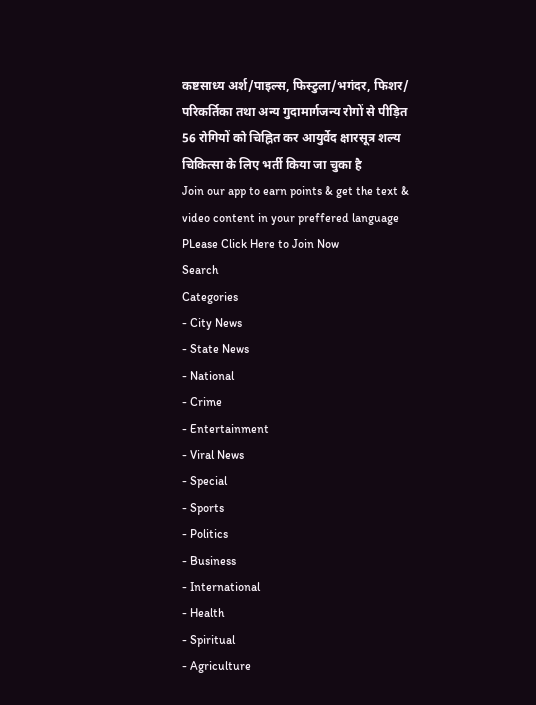कष्टसाध्य अर्श/पाइल्स, फिस्टुला/भगंदर, फिशर/ परिकर्तिका तथा अन्य गुदामार्गजन्य रोगों से पीड़ित 56 रोगियों को चिह्नित कर आयुर्वेद क्षारसूत्र शल्य चिकित्सा के लिए भर्ती किया जा चुका है
Join our app to earn points & get the text & video content in your preffered language
PLease Click Here to Join Now
Search
Categories
- City News
- State News
- National
- Crime
- Entertainment
- Viral News
- Special
- Sports
- Politics
- Business
- International
- Health
- Spiritual
- Agriculture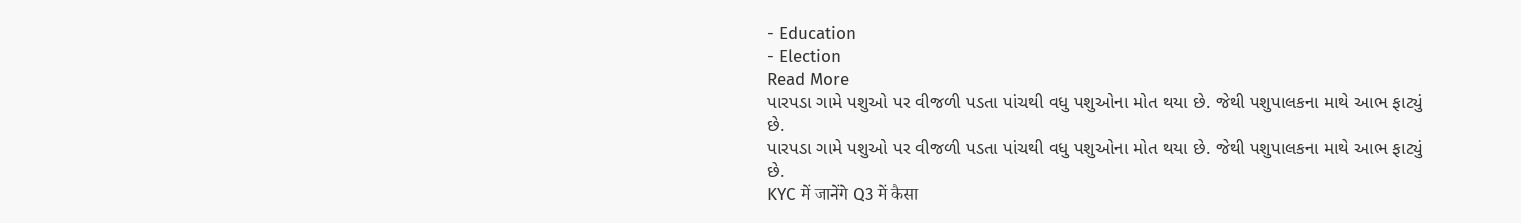- Education
- Election
Read More
પારપડા ગામે પશુઓ પર વીજળી પડતા પાંચથી વધુ પશુઓના મોત થયા છે. જેથી પશુપાલકના માથે આભ ફાટ્યું છે.
પારપડા ગામે પશુઓ પર વીજળી પડતા પાંચથી વધુ પશુઓના મોત થયા છે. જેથી પશુપાલકના માથે આભ ફાટ્યું છે.
KYC में जानेंगे Q3 में कैसा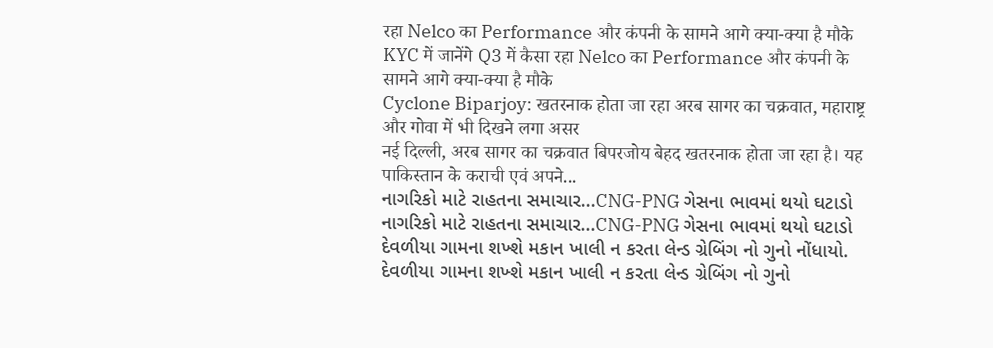रहा Nelco का Performance और कंपनी के सामने आगे क्या-क्या है मौके
KYC में जानेंगे Q3 में कैसा रहा Nelco का Performance और कंपनी के सामने आगे क्या-क्या है मौके
Cyclone Biparjoy: खतरनाक होता जा रहा अरब सागर का चक्रवात, महाराष्ट्र और गोवा में भी दिखने लगा असर
नई दिल्ली, अरब सागर का चक्रवात बिपरजोय बेहद खतरनाक होता जा रहा है। यह पाकिस्तान के कराची एवं अपने...
નાગરિકો માટે રાહતના સમાચાર...CNG-PNG ગેસના ભાવમાં થયો ઘટાડો
નાગરિકો માટે રાહતના સમાચાર...CNG-PNG ગેસના ભાવમાં થયો ઘટાડો
દેવળીયા ગામના શખ્શે મકાન ખાલી ન કરતા લેન્ડ ગ્રેબિંગ નો ગુનો નોંધાયો.
દેવળીયા ગામના શખ્શે મકાન ખાલી ન કરતા લેન્ડ ગ્રેબિંગ નો ગુનો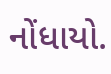નોંધાયો.